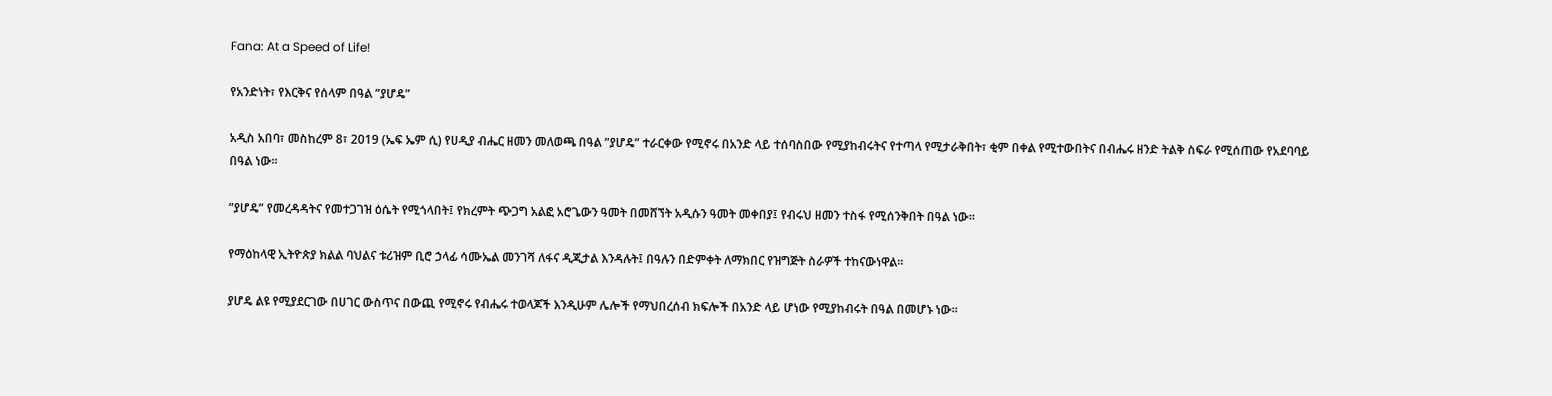Fana: At a Speed of Life!

የአንድነት፣ የእርቅና የሰላም በዓል ”ያሆዴ”

አዲስ አበባ፣ መስከረም 8፣ 2019 (ኤፍ ኤም ሲ) የሀዲያ ብሔር ዘመን መለወጫ በዓል ”ያሆዴ” ተራርቀው የሚኖሩ በአንድ ላይ ተሰባስበው የሚያከብሩትና የተጣላ የሚታራቅበት፣ ቂም በቀል የሚተውበትና በብሔሩ ዘንድ ትልቅ ስፍራ የሚሰጠው የአደባባይ በዓል ነው፡፡

”ያሆዴ” የመረዳዳትና የመተጋገዝ ዕሴት የሚጎላበት፤ የክረምት ጭጋግ አልፎ አሮጌውን ዓመት በመሸኘት አዲሱን ዓመት መቀበያ፤ የብሩህ ዘመን ተስፋ የሚሰንቅበት በዓል ነው፡፡

የማዕከላዊ ኢትዮጵያ ክልል ባህልና ቱሪዝም ቢሮ ኃላፊ ሳሙኤል መንገሻ ለፋና ዲጂታል እንዳሉት፤ በዓሉን በድምቀት ለማክበር የዝግጅት ስራዎች ተከናውነዋል፡፡

ያሆዴ ልዩ የሚያደርገው በሀገር ውስጥና በውጪ የሚኖሩ የብሔሩ ተወላጆች እንዲሁም ሌሎች የማህበረሰብ ክፍሎች በአንድ ላይ ሆነው የሚያከብሩት በዓል በመሆኑ ነው፡፡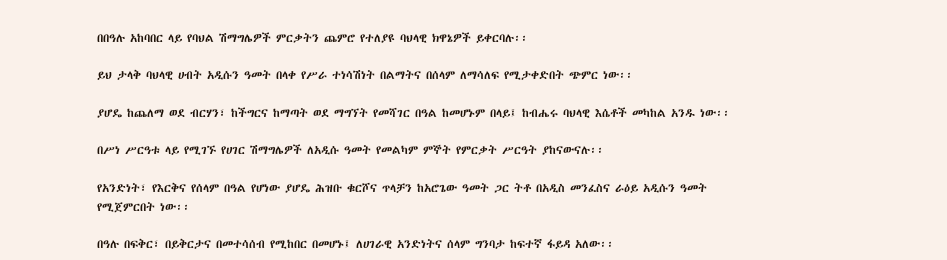በበዓሉ አከባበር ላይ የባህል ሽማግሌዎች ምርቃትን ጨምሮ የተለያዩ ባህላዊ ክዋኔዎች ይቀርባሉ፡፡

ይህ ታላቅ ባህላዊ ሀብት አዲሱን ዓመት በላቀ የሥራ ተነሳሽነት በልማትና በሰላም ለማሳለፍ የሚታቀድበት ጭምር ነው፡፡

ያሆዴ ከጨለማ ወደ ብርሃን፣ ከችግርና ከማጣት ወደ ማግኘት የመሻገር በዓል ከመሆኑም በላይ፤ ከብሔሩ ባህላዊ እሴቶች መካከል አንዱ ነው፡፡

በሥነ ሥርዓቱ ላይ የሚገኙ የሀገር ሽማግሌዎች ለአዲሱ ዓመት የመልካም ምኞት የምርቃት ሥርዓት ያከናውናሉ፡፡

የአንድነት፣ የእርቅና የሰላም በዓል የሆነው ያሆዴ ሕዝቡ ቁርሾና ጥላቻን ከአሮጌው ዓመት ጋር ትቶ በአዲስ መንፈስና ራዕይ አዲሱን ዓመት የሚጀምርበት ነው፡፡

በዓሉ በፍቅር፣ በይቅርታና በመተሳሰብ የሚከበር በመሆኑ፤ ለሀገራዊ አንድነትና ሰላም ግንባታ ከፍተኛ ፋይዳ አለው፡፡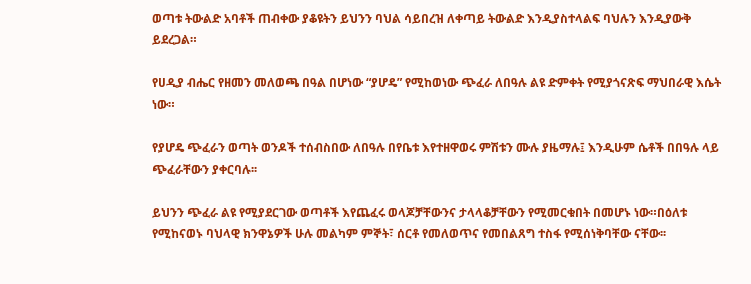ወጣቱ ትውልድ አባቶች ጠብቀው ያቆዩትን ይህንን ባህል ሳይበረዝ ለቀጣይ ትውልድ እንዲያስተላልፍ ባህሉን እንዲያውቅ ይደረጋል።

የሀዲያ ብሔር የዘመን መለወጫ በዓል በሆነው “ያሆዴ” የሚከወነው ጭፈራ ለበዓሉ ልዩ ድምቀት የሚያጎናጽፍ ማህበራዊ እሴት ነው።

የያሆዴ ጭፈራን ወጣት ወንዶች ተሰብስበው ለበዓሉ በየቤቱ እየተዘዋወሩ ምሽቱን ሙሉ ያዜማሉ፤ እንዲሁም ሴቶች በበዓሉ ላይ ጭፈራቸውን ያቀርባሉ፡፡

ይህንን ጭፈራ ልዩ የሚያደርገው ወጣቶች እየጨፈሩ ወላጆቻቸውንና ታላላቆቻቸውን የሚመርቁበት በመሆኑ ነው።በዕለቱ የሚከናወኑ ባህላዊ ክንዋኔዎች ሁሉ መልካም ምኞት፣ ሰርቶ የመለወጥና የመበልጸግ ተስፋ የሚሰነቅባቸው ናቸው፡፡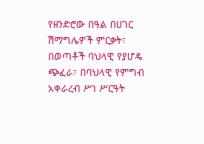የዘንድሮው በዓል በሀገር ሽማግሌዎች ምርቃት፣ በወጣቶች ባህላዊ የያሆዴ ጭፈራ፣ በባህላዊ የምግብ አቀራረብ ሥነ ሥርዓት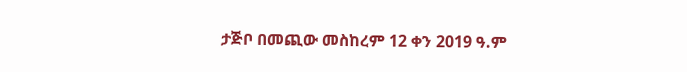ታጅቦ በመጪው መስከረም 12 ቀን 2019 ዓ.ም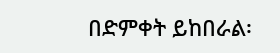በድምቀት ይከበራል፡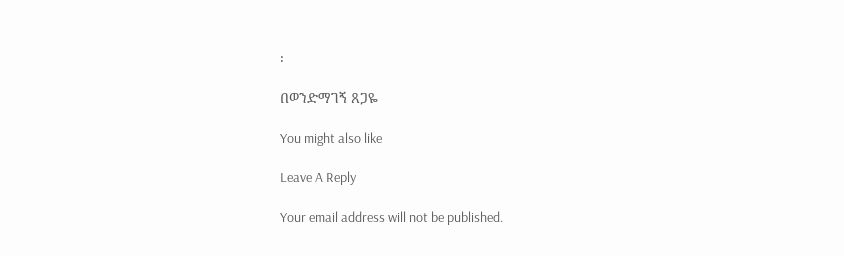፡

በወንድማገኝ ጸጋዬ

You might also like

Leave A Reply

Your email address will not be published.